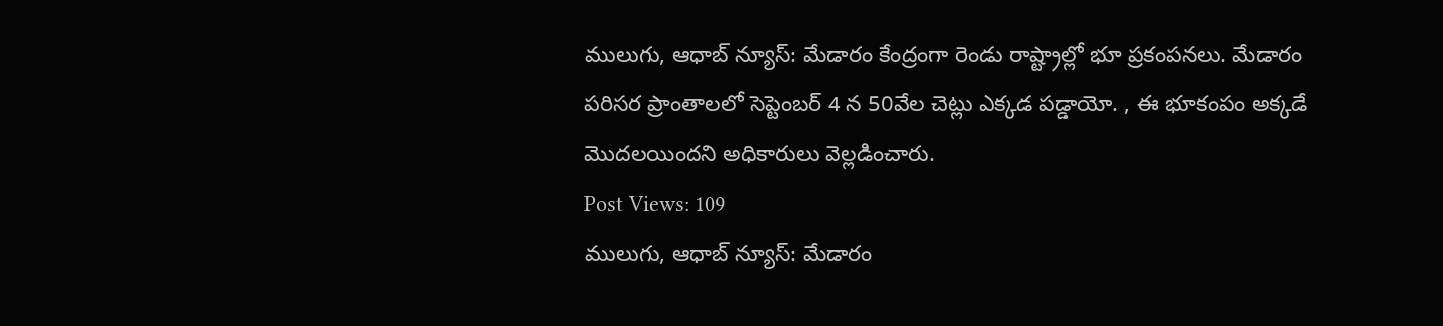ములుగు, ఆధాబ్ న్యూస్: మేడారం కేంద్రంగా రెండు రాష్ట్రాల్లో భూ ప్రకంపనలు. మేడారం పరిసర ప్రాంతాలలో సెప్టెంబర్ 4 న 50వేల చెట్లు ఎక్కడ పడ్డాయో. , ఈ భూకంపం అక్కడే మొదలయిందని అధికారులు వెల్లడించారు.
Post Views: 109
ములుగు, ఆధాబ్ న్యూస్: మేడారం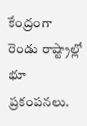కేంద్రంగా రెండు రాష్ట్రాల్లో భూ ప్రకంపనలు.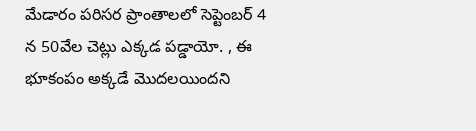మేడారం పరిసర ప్రాంతాలలో సెప్టెంబర్ 4 న 50వేల చెట్లు ఎక్కడ పడ్డాయో. , ఈ భూకంపం అక్కడే మొదలయిందని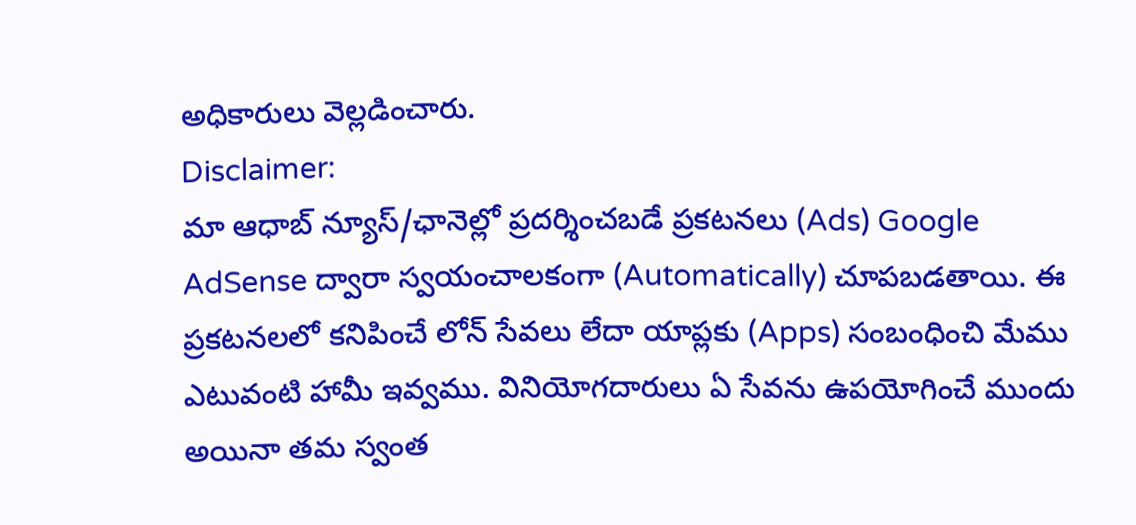అధికారులు వెల్లడించారు.
Disclaimer:
మా ఆధాబ్ న్యూస్/ఛానెల్లో ప్రదర్శించబడే ప్రకటనలు (Ads) Google AdSense ద్వారా స్వయంచాలకంగా (Automatically) చూపబడతాయి. ఈ ప్రకటనలలో కనిపించే లోన్ సేవలు లేదా యాప్లకు (Apps) సంబంధించి మేము ఎటువంటి హామీ ఇవ్వము. వినియోగదారులు ఏ సేవను ఉపయోగించే ముందు అయినా తమ స్వంత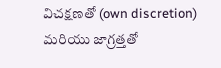విచక్షణతో (own discretion) మరియు జాగ్రత్తతో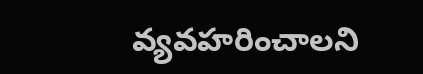వ్యవహరించాలని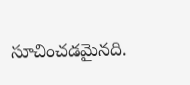సూచించడమైనది.